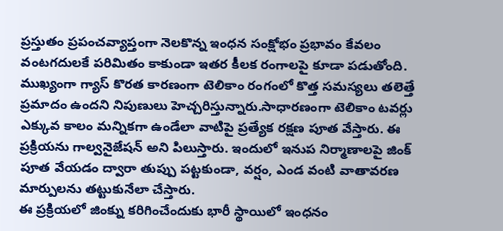ప్రస్తుతం ప్రపంచవ్యాప్తంగా నెలకొన్న ఇంధన సంక్షోభం ప్రభావం కేవలం వంటగదులకే పరిమితం కాకుండా ఇతర కీలక రంగాలపై కూడా పడుతోంది. ముఖ్యంగా గ్యాస్ కొరత కారణంగా టెలికాం రంగంలో కొత్త సమస్యలు తలెత్తే ప్రమాదం ఉందని నిపుణులు హెచ్చరిస్తున్నారు.సాధారణంగా టెలికాం టవర్లు ఎక్కువ కాలం మన్నికగా ఉండేలా వాటిపై ప్రత్యేక రక్షణ పూత వేస్తారు. ఈ ప్రక్రియను గాల్వనైజేషన్ అని పిలుస్తారు. ఇందులో ఇనుప నిర్మాణాలపై జింక్ పూత వేయడం ద్వారా తుప్పు పట్టకుండా, వర్షం, ఎండ వంటి వాతావరణ మార్పులను తట్టుకునేలా చేస్తారు.
ఈ ప్రక్రియలో జింక్ను కరిగించేందుకు భారీ స్థాయిలో ఇంధనం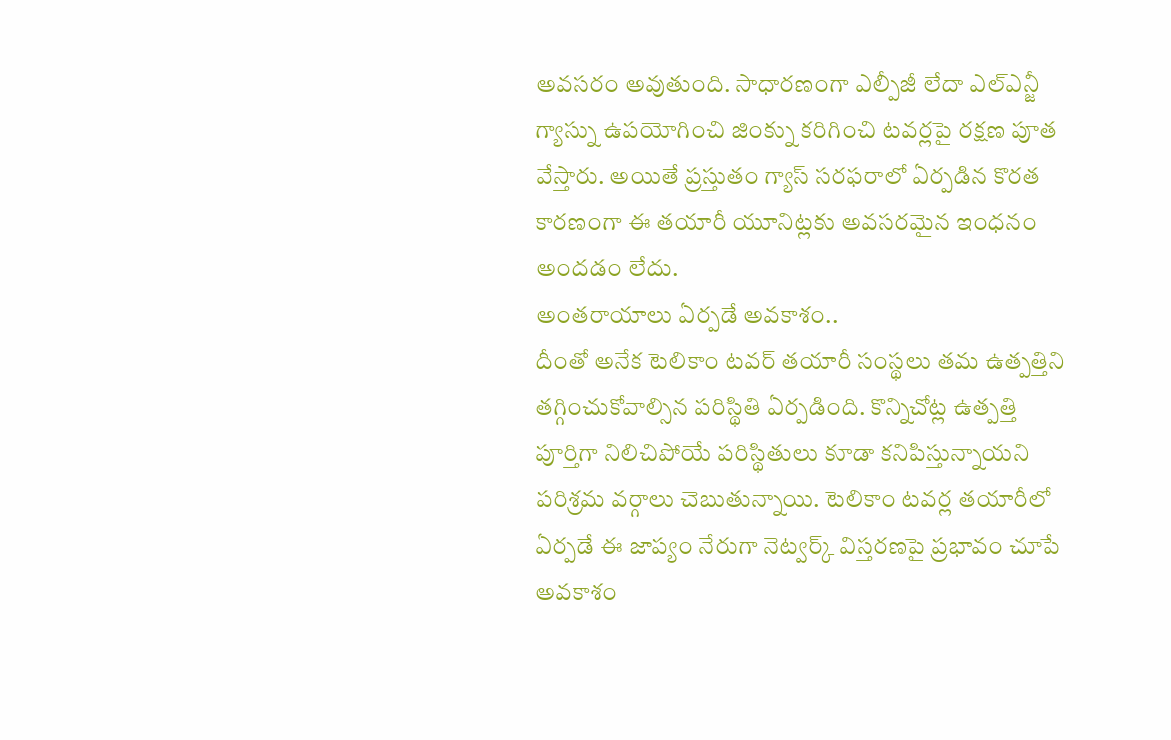అవసరం అవుతుంది. సాధారణంగా ఎల్పీజీ లేదా ఎల్ఎన్జీ గ్యాస్ను ఉపయోగించి జింక్ను కరిగించి టవర్లపై రక్షణ పూత వేస్తారు. అయితే ప్రస్తుతం గ్యాస్ సరఫరాలో ఏర్పడిన కొరత కారణంగా ఈ తయారీ యూనిట్లకు అవసరమైన ఇంధనం అందడం లేదు.
అంతరాయాలు ఏర్పడే అవకాశం..
దీంతో అనేక టెలికాం టవర్ తయారీ సంస్థలు తమ ఉత్పత్తిని తగ్గించుకోవాల్సిన పరిస్థితి ఏర్పడింది. కొన్నిచోట్ల ఉత్పత్తి పూర్తిగా నిలిచిపోయే పరిస్థితులు కూడా కనిపిస్తున్నాయని పరిశ్రమ వర్గాలు చెబుతున్నాయి. టెలికాం టవర్ల తయారీలో ఏర్పడే ఈ జాప్యం నేరుగా నెట్వర్క్ విస్తరణపై ప్రభావం చూపే అవకాశం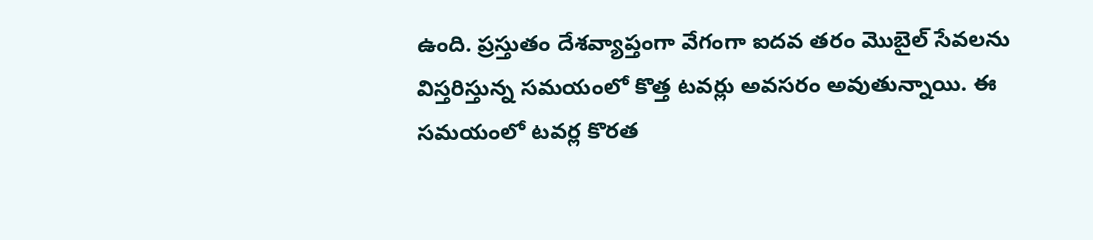ఉంది. ప్రస్తుతం దేశవ్యాప్తంగా వేగంగా ఐదవ తరం మొబైల్ సేవలను విస్తరిస్తున్న సమయంలో కొత్త టవర్లు అవసరం అవుతున్నాయి. ఈ సమయంలో టవర్ల కొరత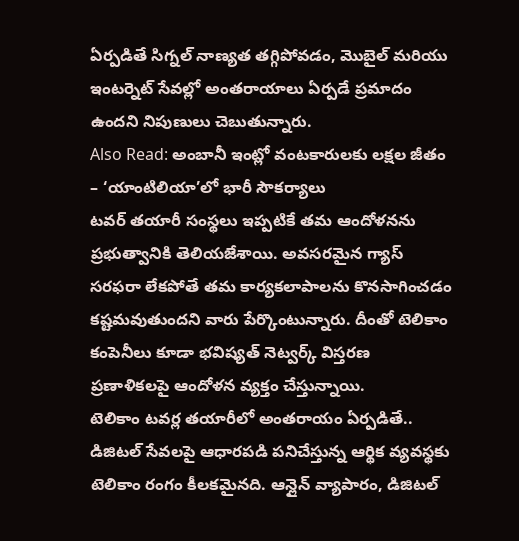ఏర్పడితే సిగ్నల్ నాణ్యత తగ్గిపోవడం, మొబైల్ మరియు ఇంటర్నెట్ సేవల్లో అంతరాయాలు ఏర్పడే ప్రమాదం ఉందని నిపుణులు చెబుతున్నారు.
Also Read: అంబానీ ఇంట్లో వంటకారులకు లక్షల జీతం – ‘యాంటిలియా’లో భారీ సౌకర్యాలు
టవర్ తయారీ సంస్థలు ఇప్పటికే తమ ఆందోళనను ప్రభుత్వానికి తెలియజేశాయి. అవసరమైన గ్యాస్ సరఫరా లేకపోతే తమ కార్యకలాపాలను కొనసాగించడం కష్టమవుతుందని వారు పేర్కొంటున్నారు. దీంతో టెలికాం కంపెనీలు కూడా భవిష్యత్ నెట్వర్క్ విస్తరణ ప్రణాళికలపై ఆందోళన వ్యక్తం చేస్తున్నాయి.
టెలికాం టవర్ల తయారీలో అంతరాయం ఏర్పడితే..
డిజిటల్ సేవలపై ఆధారపడి పనిచేస్తున్న ఆర్థిక వ్యవస్థకు టెలికాం రంగం కీలకమైనది. ఆన్లైన్ వ్యాపారం, డిజిటల్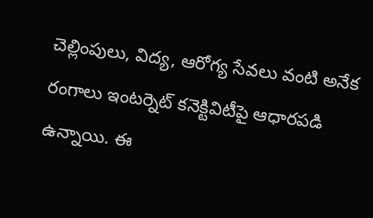చెల్లింపులు, విద్య, ఆరోగ్య సేవలు వంటి అనేక రంగాలు ఇంటర్నెట్ కనెక్టివిటీపై ఆధారపడి ఉన్నాయి. ఈ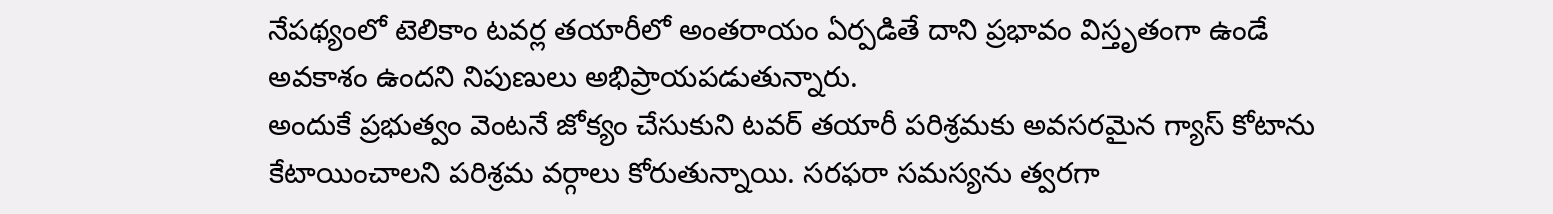నేపథ్యంలో టెలికాం టవర్ల తయారీలో అంతరాయం ఏర్పడితే దాని ప్రభావం విస్తృతంగా ఉండే అవకాశం ఉందని నిపుణులు అభిప్రాయపడుతున్నారు.
అందుకే ప్రభుత్వం వెంటనే జోక్యం చేసుకుని టవర్ తయారీ పరిశ్రమకు అవసరమైన గ్యాస్ కోటాను కేటాయించాలని పరిశ్రమ వర్గాలు కోరుతున్నాయి. సరఫరా సమస్యను త్వరగా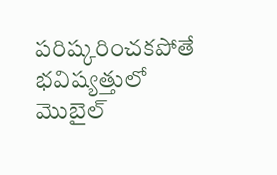పరిష్కరించకపోతే భవిష్యత్తులో మొబైల్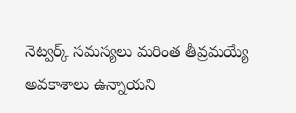నెట్వర్క్ సమస్యలు మరింత తీవ్రమయ్యే అవకాశాలు ఉన్నాయని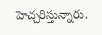హెచ్చరిస్తున్నారు.